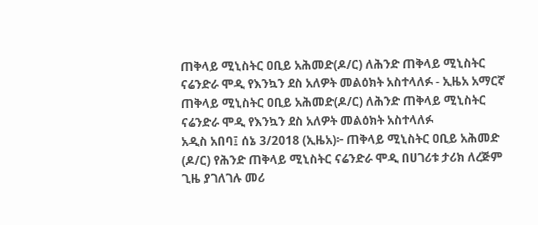ጠቅላይ ሚኒስትር ዐቢይ አሕመድ(ዶ/ር) ለሕንድ ጠቅላይ ሚኒስትር ናሬንድራ ሞዲ የእንኳን ደስ አለዎት መልዕክት አስተላለፉ - ኢዜአ አማርኛ
ጠቅላይ ሚኒስትር ዐቢይ አሕመድ(ዶ/ር) ለሕንድ ጠቅላይ ሚኒስትር ናሬንድራ ሞዲ የእንኳን ደስ አለዎት መልዕክት አስተላለፉ
አዲስ አበባ፤ ሰኔ 3/2018 (ኢዜአ)፦ ጠቅላይ ሚኒስትር ዐቢይ አሕመድ (ዶ/ር) የሕንድ ጠቅላይ ሚኒስትር ናሬንድራ ሞዲ በሀገሪቱ ታሪክ ለረጅም ጊዜ ያገለገሉ መሪ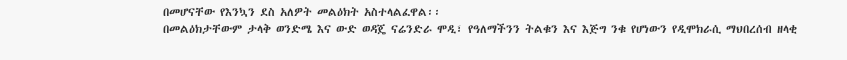በመሆናቸው የእንኳን ደስ አለዎት መልዕክት አስተላልፈዋል፡፡
በመልዕክታቸውም ታላቅ ወንድሜ እና ውድ ወዳጄ ናሬንድራ ሞዲ፣ የዓለማችንን ትልቁን እና እጅግ ንቁ የሆነውን የዲሞክራሲ ማህበረሰብ ዘላቂ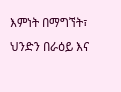እምነት በማግኘት፣ ህንድን በራዕይ እና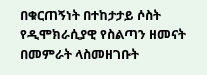በቁርጠኝነት በተከታታይ ሶስት የዲሞክራሲያዊ የስልጣን ዘመናት በመምራት ላስመዘገቡት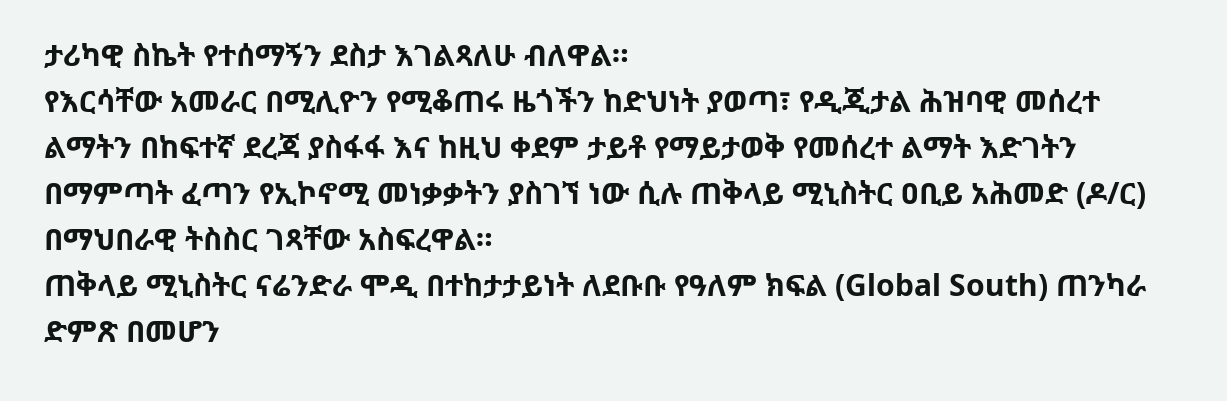ታሪካዊ ስኬት የተሰማኝን ደስታ እገልጻለሁ ብለዋል።
የእርሳቸው አመራር በሚሊዮን የሚቆጠሩ ዜጎችን ከድህነት ያወጣ፣ የዲጂታል ሕዝባዊ መሰረተ ልማትን በከፍተኛ ደረጃ ያስፋፋ እና ከዚህ ቀደም ታይቶ የማይታወቅ የመሰረተ ልማት እድገትን በማምጣት ፈጣን የኢኮኖሚ መነቃቃትን ያስገኘ ነው ሲሉ ጠቅላይ ሚኒስትር ዐቢይ አሕመድ (ዶ/ር) በማህበራዊ ትስስር ገጻቸው አስፍረዋል።
ጠቅላይ ሚኒስትር ናሬንድራ ሞዲ በተከታታይነት ለደቡቡ የዓለም ክፍል (Global South) ጠንካራ ድምጽ በመሆን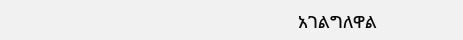አገልግለዋል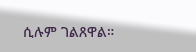ሲሉም ገልጸዋል።